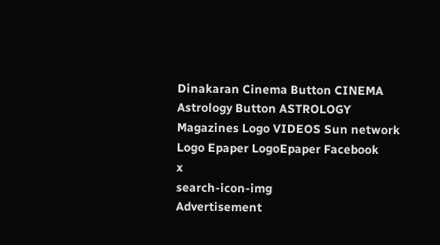Dinakaran Cinema Button CINEMA Astrology Button ASTROLOGY  Magazines Logo VIDEOS Sun network Logo Epaper LogoEpaper Facebook
x
search-icon-img
Advertisement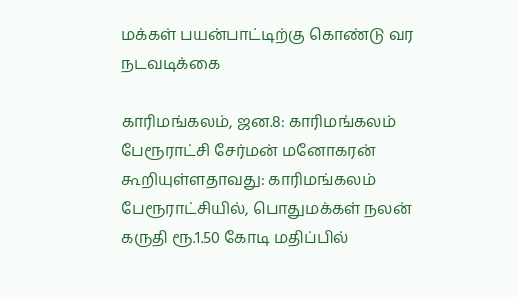மக்கள் பயன்பாட்டிற்கு கொண்டு வர நடவடிக்கை

காரிமங்கலம், ஜன.8: காரிமங்கலம் பேரூராட்சி சேர்மன் மனோகரன் கூறியுள்ளதாவது: காரிமங்கலம் பேரூராட்சியில், பொதுமக்கள் நலன் கருதி ரூ.1.50 கோடி மதிப்பில்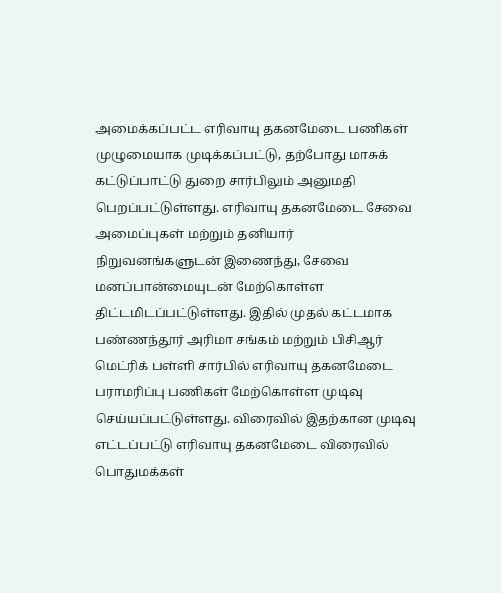அமைக்கப்பட்ட எரிவாயு தகனமேடை பணிகள் முழுமையாக முடிக்கப்பட்டு, தற்போது மாசுக் கட்டுப்பாட்டு துறை சார்பிலும் அனுமதி பெறப்பட்டுள்ளது. எரிவாயு தகனமேடை சேவை அமைப்புகள் மற்றும் தனியார் நிறுவனங்களுடன் இணைந்து, சேவை மனப்பான்மையுடன் மேற்கொள்ள திட்டமிடப்பட்டுள்ளது. இதில் முதல் கட்டமாக பண்ணந்தூர் அரிமா சங்கம் மற்றும் பிசிஆர் மெட்ரிக் பள்ளி சார்பில் எரிவாயு தகனமேடை பராமரிப்பு பணிகள் மேற்கொள்ள முடிவு செய்யப்பட்டுள்ளது. விரைவில் இதற்கான முடிவு எட்டப்பட்டு எரிவாயு தகனமேடை விரைவில் பொதுமக்கள்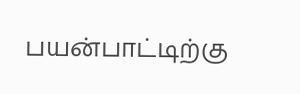பயன்பாட்டிற்கு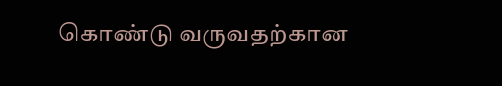கொண்டு வருவதற்கான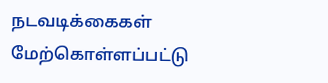நடவடிக்கைகள் மேற்கொள்ளப்பட்டு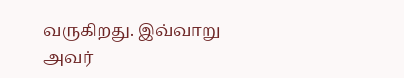வருகிறது. இவ்வாறு அவர்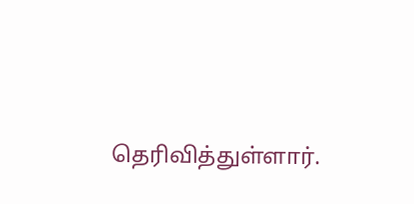தெரிவித்துள்ளார்.